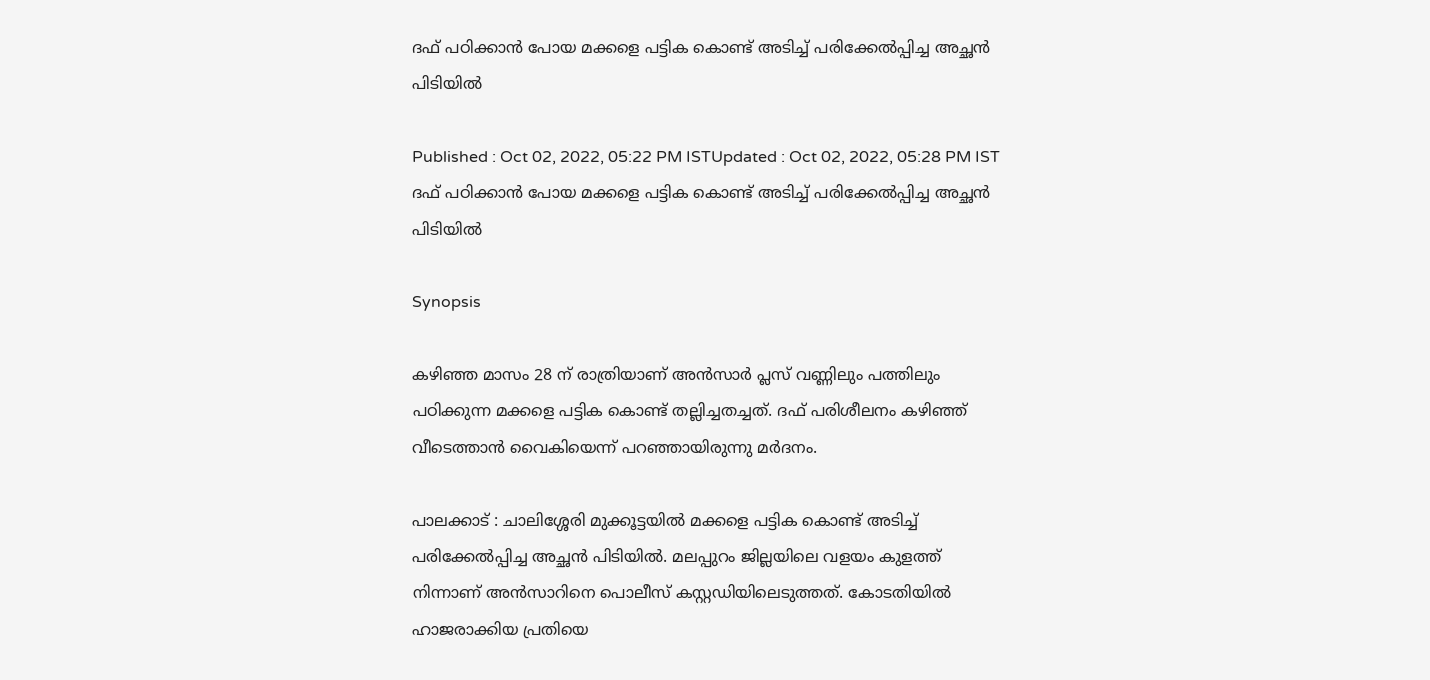ദഫ് പഠിക്കാൻ പോയ മക്കളെ പട്ടിക കൊണ്ട് അടിച്ച് പരിക്കേൽപ്പിച്ച അച്ഛൻ പിടിയിൽ

Published : Oct 02, 2022, 05:22 PM ISTUpdated : Oct 02, 2022, 05:28 PM IST
ദഫ് പഠിക്കാൻ പോയ മക്കളെ പട്ടിക കൊണ്ട് അടിച്ച് പരിക്കേൽപ്പിച്ച അച്ഛൻ പിടിയിൽ

Synopsis

കഴിഞ്ഞ മാസം 28 ന് രാത്രിയാണ് അൻസാർ പ്ലസ് വണ്ണിലും പത്തിലും പഠിക്കുന്ന മക്കളെ പട്ടിക കൊണ്ട് തല്ലിച്ചതച്ചത്. ദഫ് പരിശീലനം കഴിഞ്ഞ് വീടെത്താൻ വൈകിയെന്ന് പറഞ്ഞായിരുന്നു മർദനം.

പാലക്കാട് : ചാലിശ്ശേരി മുക്കൂട്ടയിൽ മക്കളെ പട്ടിക കൊണ്ട് അടിച്ച് പരിക്കേൽപ്പിച്ച അച്ഛൻ പിടിയിൽ. മലപ്പുറം ജില്ലയിലെ വളയം കുളത്ത് നിന്നാണ് അൻസാറിനെ പൊലീസ് കസ്റ്റഡിയിലെടുത്തത്. കോടതിയിൽ ഹാജരാക്കിയ പ്രതിയെ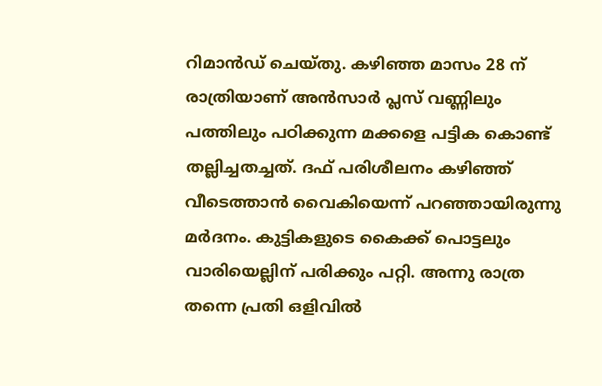റിമാൻഡ് ചെയ്തു. കഴിഞ്ഞ മാസം 28 ന് രാത്രിയാണ് അൻസാർ പ്ലസ് വണ്ണിലും പത്തിലും പഠിക്കുന്ന മക്കളെ പട്ടിക കൊണ്ട് തല്ലിച്ചതച്ചത്. ദഫ് പരിശീലനം കഴിഞ്ഞ് വീടെത്താൻ വൈകിയെന്ന് പറഞ്ഞായിരുന്നു മർദനം. കുട്ടികളുടെ കൈക്ക് പൊട്ടലും വാരിയെല്ലിന് പരിക്കും പറ്റി. അന്നു രാത്ര തന്നെ പ്രതി ഒളിവിൽ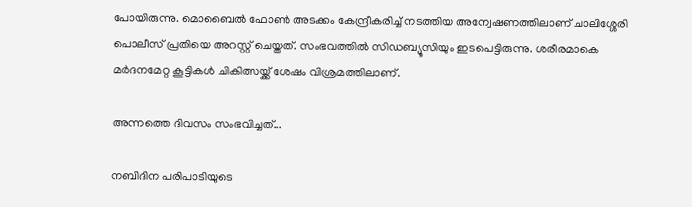പോയിരുന്നു. മൊബൈൽ ഫോൺ അടക്കം കേന്ദ്രീകരിച്ച് നടത്തിയ അന്വേഷണത്തിലാണ് ചാലിശ്ശേരി പൊലീസ് പ്രതിയെ അറസ്റ്റ് ചെയ്തത്. സംഭവത്തിൽ സിഡബ്യൂസിയും ഇടപെട്ടിരുന്നു. ശരീരമാകെ മർദനമേറ്റ കൂട്ടികൾ ചികിത്സയ്ക്ക് ശേഷം വിശ്രമത്തിലാണ്.

അന്നത്തെ ദിവസം സംഭവിച്ചത്...

നബിദിന പരിപാടിയുടെ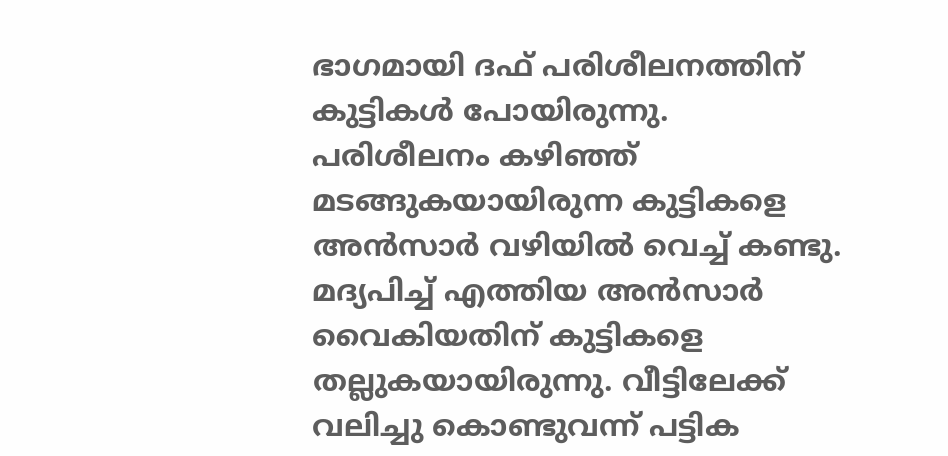ഭാഗമായി ദഫ് പരിശീലനത്തിന് കുട്ടികള്‍ പോയിരുന്നു. പരിശീലനം കഴിഞ്ഞ് മടങ്ങുകയായിരുന്ന കുട്ടികളെ അന്‍സാര്‍ വഴിയില്‍ വെച്ച് കണ്ടു. മദ്യപിച്ച് എത്തിയ അന്‍സാര്‍  വൈകിയതിന് കുട്ടികളെ തല്ലുകയായിരുന്നു. വീട്ടിലേക്ക് വലിച്ചു കൊണ്ടുവന്ന് പട്ടിക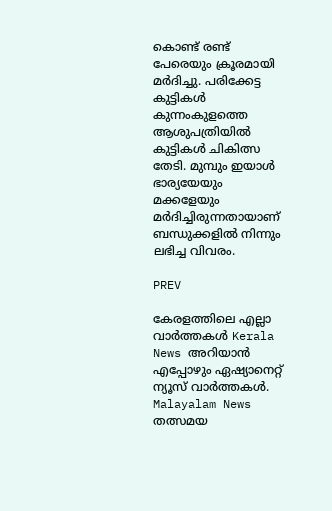കൊണ്ട് രണ്ട് പേരെയും ക്രൂരമായി മർദിച്ചു. പരിക്കേട്ട കുട്ടികൾ കുന്നംകുളത്തെ ആശുപത്രിയിൽ കുട്ടികൾ ചികിത്സ തേടി. മുമ്പും ഇയാൾ ഭാര്യയേയും മക്കളേയും മർദിച്ചിരുന്നതായാണ് ബന്ധുക്കളിൽ നിന്നും ലഭിച്ച വിവരം.

PREV

കേരളത്തിലെ എല്ലാ വാർത്തകൾ Kerala News അറിയാൻ  എപ്പോഴും ഏഷ്യാനെറ്റ് ന്യൂസ് വാർത്തകൾ.  Malayalam News   തത്സമയ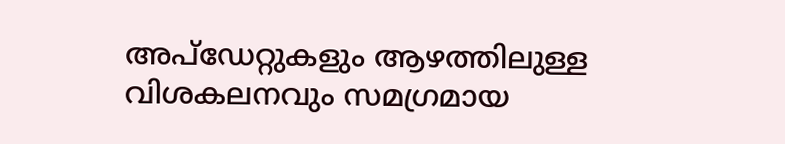അപ്‌ഡേറ്റുകളും ആഴത്തിലുള്ള വിശകലനവും സമഗ്രമായ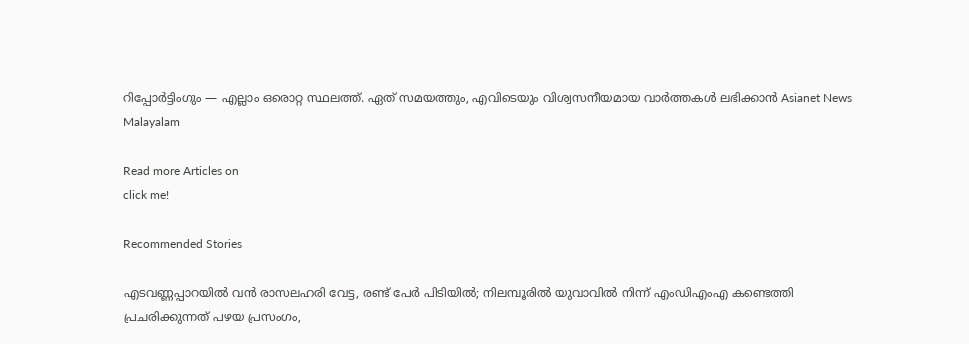റിപ്പോർട്ടിംഗും — എല്ലാം ഒരൊറ്റ സ്ഥലത്ത്. ഏത് സമയത്തും, എവിടെയും വിശ്വസനീയമായ വാർത്തകൾ ലഭിക്കാൻ Asianet News Malayalam

Read more Articles on
click me!

Recommended Stories

എടവണ്ണപ്പാറയിൽ വൻ രാസലഹരി വേട്ട, രണ്ട് പേർ പിടിയിൽ; നിലമ്പൂരിൽ യുവാവിൽ നിന്ന് എംഡിഎംഎ കണ്ടെത്തി
പ്രചരിക്കുന്നത് പഴയ പ്രസംഗം,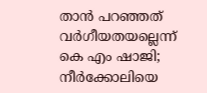താൻ പറഞ്ഞത് വർഗീയതയല്ലെന്ന് കെ എം ഷാജി; നീർക്കോലിയെ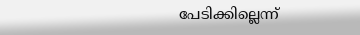പേടിക്കില്ലെന്ന്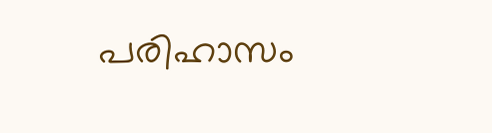പരിഹാസം